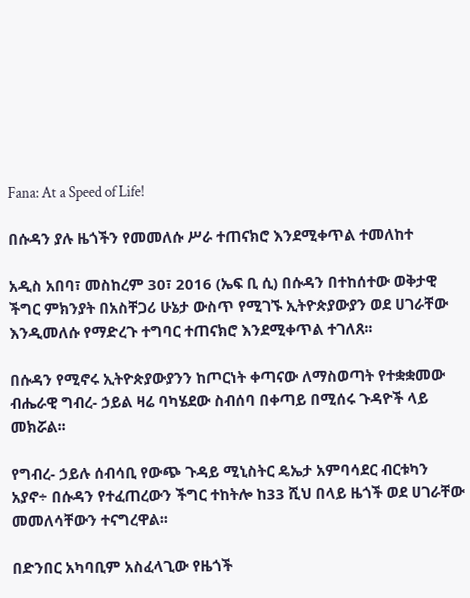Fana: At a Speed of Life!

በሱዳን ያሉ ዜጎችን የመመለሱ ሥራ ተጠናክሮ እንደሚቀጥል ተመለከተ

አዲስ አበባ፣ መስከረም 30፣ 2016 (ኤፍ ቢ ሲ) በሱዳን በተከሰተው ወቅታዊ ችግር ምክንያት በአስቸጋሪ ሁኔታ ውስጥ የሚገኙ ኢትዮጵያውያን ወደ ሀገራቸው እንዲመለሱ የማድረጉ ተግባር ተጠናክሮ እንደሚቀጥል ተገለጸ፡፡

በሱዳን የሚኖሩ ኢትዮጵያውያንን ከጦርነት ቀጣናው ለማስወጣት የተቋቋመው ብሔራዊ ግብረ- ኃይል ዛሬ ባካሄደው ስብሰባ በቀጣይ በሚሰሩ ጉዳዮች ላይ መክሯል፡፡

የግብረ- ኃይሉ ሰብሳቢ የውጭ ጉዳይ ሚኒስትር ዴኤታ አምባሳደር ብርቱካን አያኖ÷ በሱዳን የተፈጠረውን ችግር ተከትሎ ከ33 ሺህ በላይ ዜጎች ወደ ሀገራቸው መመለሳቸውን ተናግረዋል፡፡

በድንበር አካባቢም አስፈላጊው የዜጎች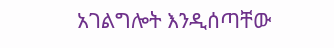አገልግሎት እንዲሰጣቸው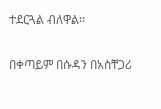ተደርጓል ብለዋል፡፡

በቀጣይም በሱዳን በአስቸጋሪ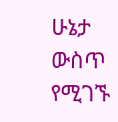ሁኔታ ውስጥ የሚገኙ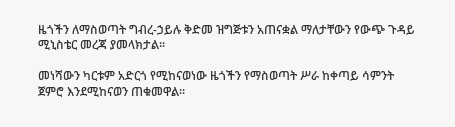ዜጎችን ለማስወጣት ግብረ-ኃይሉ ቅድመ ዝግጅቱን አጠናቋል ማለታቸውን የውጭ ጉዳይ ሚኒስቴር መረጃ ያመላክታል፡፡

መነሻውን ካርቱም አድርጎ የሚከናወነው ዜጎችን የማስወጣት ሥራ ከቀጣይ ሳምንት ጀምሮ እንደሚከናወን ጠቁመዋል፡፡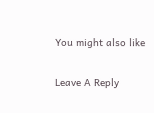You might also like

Leave A Reply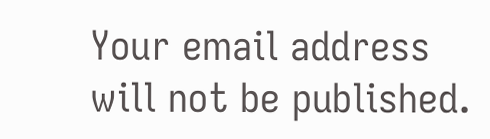Your email address will not be published.